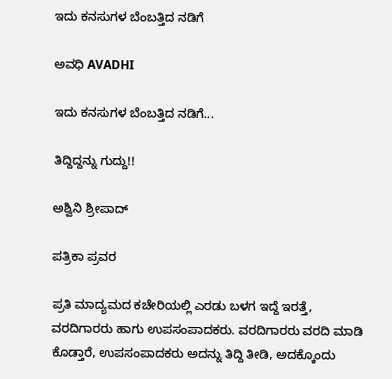ಇದು ಕನಸುಗಳ ಬೆಂಬತ್ತಿದ ನಡಿಗೆ‍

ಅವಧಿ AVADHI

ಇದು ಕನಸುಗಳ ಬೆಂಬತ್ತಿದ ನಡಿಗೆ...

ತಿದ್ದಿದ್ದನ್ನು ಗುದ್ದು!!

ಅಶ್ವಿನಿ ಶ್ರೀಪಾದ್

ಪತ್ರಿಕಾ ಪ್ರವರ

ಪ್ರತಿ ಮಾದ್ಯಮದ ಕಚೇರಿಯಲ್ಲಿ ಎರಡು ಬಳಗ ಇದ್ದೆ ಇರತ್ತೆ, ವರದಿಗಾರರು ಹಾಗು ಉಪಸಂಪಾದಕರು. ವರದಿಗಾರರು ವರದಿ ಮಾಡಿ ಕೊಡ್ತಾರೆ, ಉಪಸಂಪಾದಕರು ಅದನ್ನು ತಿದ್ದಿ ತೀಡಿ, ಅದಕ್ಕೊಂದು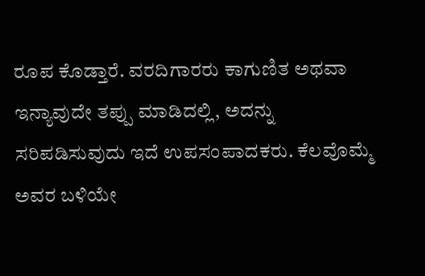ರೂಪ ಕೊಡ್ತಾರೆ. ವರದಿಗಾರರು ಕಾಗುಣಿತ ಅಥವಾ ಇನ್ಯಾವುದೇ ತಪ್ಪು ಮಾಡಿದಲ್ಲಿ, ಅದನ್ನು ಸರಿಪಡಿಸುವುದು ಇದೆ ಉಪಸಂಪಾದಕರು. ಕೆಲವೊಮ್ಮೆ ಅವರ ಬಳಿಯೇ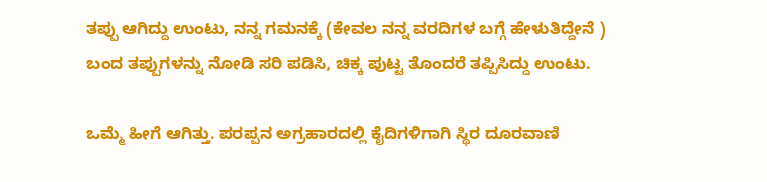ತಪ್ಪು ಆಗಿದ್ದು ಉಂಟು, ನನ್ನ ಗಮನಕ್ಕೆ (ಕೇವಲ ನನ್ನ ವರದಿಗಳ ಬಗ್ಗೆ ಹೇಳುತಿದ್ದೇನೆ ) ಬಂದ ತಪ್ಪುಗಳನ್ನು ನೋಡಿ ಸರಿ ಪಡಿಸಿ, ಚಿಕ್ಕ ಪುಟ್ಟ ತೊಂದರೆ ತಪ್ಪಿಸಿದ್ದು ಉಂಟು.

ಒಮ್ಮೆ ಹೀಗೆ ಆಗಿತ್ತು. ಪರಪ್ಪನ ಅಗ್ರಹಾರದಲ್ಲಿ ಕೈದಿಗಳಿಗಾಗಿ ಸ್ಥಿರ ದೂರವಾಣಿ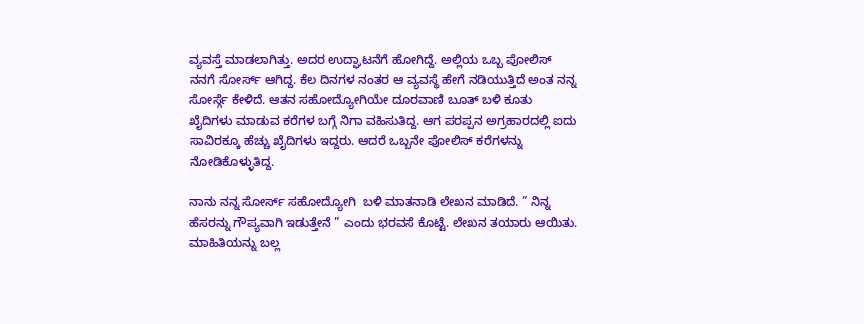ವ್ಯವಸ್ತೆ ಮಾಡಲಾಗಿತ್ತು. ಅದರ ಉದ್ಘಾಟನೆಗೆ ಹೋಗಿದ್ದೆ. ಅಲ್ಲಿಯ ಒಬ್ಬ ಪೋಲಿಸ್ ನನಗೆ ಸೋರ್ಸ್ ಆಗಿದ್ದ. ಕೆಲ ದಿನಗಳ ನಂತರ ಆ ವ್ಯವಸ್ಥೆ ಹೇಗೆ ನಡಿಯುತ್ತಿದೆ ಅಂತ ನನ್ನ ಸೋರ್ಸ್ಗೆ ಕೇಳಿದೆ. ಆತನ ಸಹೋದ್ಯೋಗಿಯೇ ದೂರವಾಣಿ ಬೂತ್ ಬಳಿ ಕೂತು ಖೈದಿಗಳು ಮಾಡುವ ಕರೆಗಳ ಬಗ್ಗೆ ನಿಗಾ ವಹಿಸುತಿದ್ದ. ಆಗ ಪರಪ್ಪನ ಅಗ್ರಹಾರದಲ್ಲಿ ಐದು ಸಾವಿರಕ್ಕೂ ಹೆಚ್ಚು ಖೈದಿಗಳು ಇದ್ದರು. ಆದರೆ ಒಬ್ಬನೇ ಪೋಲಿಸ್ ಕರೆಗಳನ್ನು ನೋಡಿಕೊಳ್ಳುತಿದ್ದ.

ನಾನು ನನ್ನ ಸೋರ್ಸ್ ಸಹೋದ್ಯೋಗಿ  ಬಳಿ ಮಾತನಾಡಿ ಲೇಖನ ಮಾಡಿದೆ. ” ನಿನ್ನ ಹೆಸರನ್ನು ಗೌಪ್ಯವಾಗಿ ಇಡುತ್ತೇನೆ ” ಎಂದು ಭರವಸೆ ಕೊಟ್ಟೆ. ಲೇಖನ ತಯಾರು ಆಯಿತು. ಮಾಹಿತಿಯನ್ನು ಬಲ್ಲ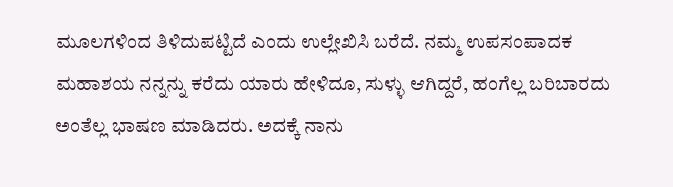ಮೂಲಗಳಿಂದ ತಿಳಿದುಪಟ್ಟಿದೆ ಎಂದು ಉಲ್ಲೇಖಿಸಿ ಬರೆದೆ. ನಮ್ಮ ಉಪಸಂಪಾದಕ ಮಹಾಶಯ ನನ್ನನ್ನು ಕರೆದು ಯಾರು ಹೇಳಿದೂ, ಸುಳ್ಳು ಆಗಿದ್ದರೆ, ಹಂಗೆಲ್ಲ ಬರಿಬಾರದು ಅಂತೆಲ್ಲ ಭಾಷಣ ಮಾಡಿದರು. ಅದಕ್ಕೆ ನಾನು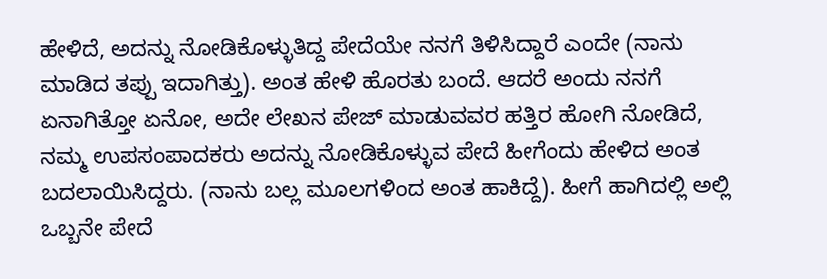ಹೇಳಿದೆ, ಅದನ್ನು ನೋಡಿಕೊಳ್ಳುತಿದ್ದ ಪೇದೆಯೇ ನನಗೆ ತಿಳಿಸಿದ್ದಾರೆ ಎಂದೇ (ನಾನು ಮಾಡಿದ ತಪ್ಪು ಇದಾಗಿತ್ತು). ಅಂತ ಹೇಳಿ ಹೊರತು ಬಂದೆ. ಆದರೆ ಅಂದು ನನಗೆ ಏನಾಗಿತ್ತೋ ಏನೋ, ಅದೇ ಲೇಖನ ಪೇಜ್ ಮಾಡುವವರ ಹತ್ತಿರ ಹೋಗಿ ನೋಡಿದೆ, ನಮ್ಮ ಉಪಸಂಪಾದಕರು ಅದನ್ನು ನೋಡಿಕೊಳ್ಳುವ ಪೇದೆ ಹೀಗೆಂದು ಹೇಳಿದ ಅಂತ ಬದಲಾಯಿಸಿದ್ದರು. (ನಾನು ಬಲ್ಲ ಮೂಲಗಳಿಂದ ಅಂತ ಹಾಕಿದ್ದೆ). ಹೀಗೆ ಹಾಗಿದಲ್ಲಿ ಅಲ್ಲಿ ಒಬ್ಬನೇ ಪೇದೆ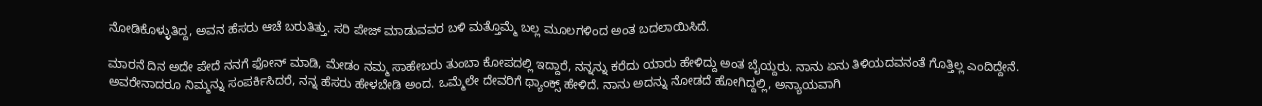ನೋಡಿಕೊಳ್ಳುತಿದ್ದ, ಅವನ ಹೆಸರು ಆಚೆ ಬರುತಿತ್ತು. ಸರಿ ಪೇಜ್ ಮಾಡುವವರ ಬಳಿ ಮತ್ತೊಮ್ಮೆ ಬಲ್ಲ ಮೂಲಗಳಿಂದ ಅಂತ ಬದಲಾಯಿಸಿದೆ.

ಮಾರನೆ ದಿನ ಅದೇ ಪೇದೆ ನನಗೆ ಫೋನ್ ಮಾಡಿ, ಮೇಡಂ ನಮ್ಮ ಸಾಹೇಬರು ತುಂಬಾ ಕೋಪದಲ್ಲಿ ಇದ್ದಾರೆ, ನನ್ನನ್ನು ಕರೆದು ಯಾರು ಹೇಳಿದ್ದು ಅಂತ ಬೈಯ್ದರು. ನಾನು ಏನು ತಿಳಿಯದವನಂತೆ ಗೊತ್ತಿಲ್ಲ ಎಂದಿದ್ದೇನೆ. ಅವರೇನಾದರೂ ನಿಮ್ಮನ್ನು ಸಂಪರ್ಕಿಸಿದರೆ, ನನ್ನ ಹೆಸರು ಹೇಳಬೇಡಿ ಅಂದ. ಒಮ್ಮೆಲೇ ದೇವರಿಗೆ ಥ್ಯಾಂಕ್ಸ್ ಹೇಳಿದೆ. ನಾನು ಅದನ್ನು ನೋಡದೆ ಹೋಗಿದ್ದಲ್ಲಿ, ಅನ್ಯಾಯವಾಗಿ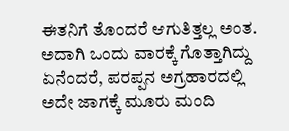ಈತನಿಗೆ ತೊಂದರೆ ಆಗುತಿತ್ತಲ್ಲ ಅಂತ. ಅದಾಗಿ ಒಂದು ವಾರಕ್ಕೆ ಗೊತ್ತಾಗಿದ್ದು ಏನೆಂದರೆ, ಪರಪ್ಪನ ಅಗ್ರಹಾರದಲ್ಲಿ ಅದೇ ಜಾಗಕ್ಕೆ ಮೂರು ಮಂದಿ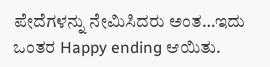ಪೇದೆಗಳನ್ನು ನೇಮಿಸಿದರು ಅಂತ…ಇದು ಒಂತರ Happy ending ಆಯಿತು.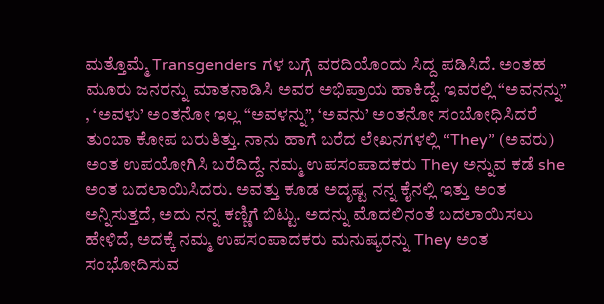ಮತ್ತೊಮ್ಮೆ Transgenders ಗಳ ಬಗ್ಗೆ ವರದಿಯೊಂದು ಸಿದ್ದ ಪಡಿಸಿದೆ. ಅಂತಹ ಮೂರು ಜನರನ್ನು ಮಾತನಾಡಿಸಿ ಅವರ ಅಭಿಪ್ರಾಯ ಹಾಕಿದ್ದೆ. ಇವರಲ್ಲಿ “ಅವನನ್ನು” , ‘ಅವಳು’ ಅಂತನೋ ಇಲ್ಲ “ಅವಳನ್ನು”, ‘ಅವನು’ ಅಂತನೋ ಸಂಬೋಧಿಸಿದರೆ ತುಂಬಾ ಕೋಪ ಬರುತಿತ್ತು. ನಾನು ಹಾಗೆ ಬರೆದ ಲೇಖನಗಳಲ್ಲಿ “They” (ಅವರು) ಅಂತ ಉಪಯೋಗಿಸಿ ಬರೆದಿದ್ದೆ. ನಮ್ಮ ಉಪಸಂಪಾದಕರು They ಅನ್ನುವ ಕಡೆ she ಅಂತ ಬದಲಾಯಿಸಿದರು. ಅವತ್ತು ಕೂಡ ಅದೃಷ್ಟ ನನ್ನ ಕೈನಲ್ಲಿ ಇತ್ತು ಅಂತ ಅನ್ನಿಸುತ್ತದೆ, ಅದು ನನ್ನ ಕಣ್ಣಿಗೆ ಬಿಟ್ಟು. ಅದನ್ನು ಮೊದಲಿನಂತೆ ಬದಲಾಯಿಸಲು ಹೇಳಿದೆ, ಅದಕ್ಕೆ ನಮ್ಮ ಉಪಸಂಪಾದಕರು ಮನುಷ್ಯರನ್ನು They ಅಂತ ಸಂಭೋದಿಸುವ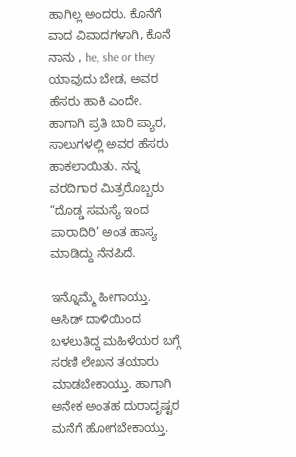ಹಾಗಿಲ್ಲ ಅಂದರು. ಕೊನೆಗೆ ವಾದ ವಿವಾದಗಳಾಗಿ, ಕೊನೆ ನಾನು , he, she or they ಯಾವುದು ಬೇಡ, ಅವರ ಹೆಸರು ಹಾಕಿ ಎಂದೇ. ಹಾಗಾಗಿ ಪ್ರತಿ ಬಾರಿ ಪ್ಯಾರ, ಸಾಲುಗಳಲ್ಲಿ ಅವರ ಹೆಸರು ಹಾಕಲಾಯಿತು. ನನ್ನ ವರದಿಗಾರ ಮಿತ್ರರೊಬ್ಬರು “ದೊಡ್ಡ ಸಮಸ್ಯೆ ಇಂದ ಪಾರಾದಿರಿ’ ಅಂತ ಹಾಸ್ಯ ಮಾಡಿದ್ದು ನೆನಪಿದೆ.

ಇನ್ನೊಮ್ಮೆ ಹೀಗಾಯ್ತು. ಆಸಿಡ್ ದಾಳಿಯಿಂದ ಬಳಲುತಿದ್ದ ಮಹಿಳೆಯರ ಬಗ್ಗೆ ಸರಣಿ ಲೇಖನ ತಯಾರು ಮಾಡಬೇಕಾಯ್ತು. ಹಾಗಾಗಿ ಅನೇಕ ಅಂತಹ ದುರಾದೃಷ್ಟರ ಮನೆಗೆ ಹೋಗಬೇಕಾಯ್ತು.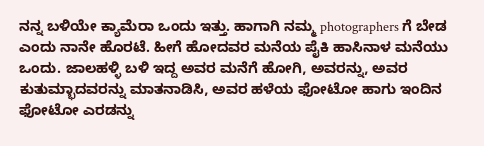ನನ್ನ ಬಳಿಯೇ ಕ್ಯಾಮೆರಾ ಒಂದು ಇತ್ತು. ಹಾಗಾಗಿ ನಮ್ಮ photographers ಗೆ ಬೇಡ ಎಂದು ನಾನೇ ಹೊರಟೆ. ಹೀಗೆ ಹೋದವರ ಮನೆಯ ಪೈಕಿ ಹಾಸಿನಾಳ ಮನೆಯು ಒಂದು. ಜಾಲಹಳ್ಳಿ ಬಳಿ ಇದ್ದ ಅವರ ಮನೆಗೆ ಹೋಗಿ, ಅವರನ್ನು, ಅವರ ಕುತುಮ್ಭಾದವರನ್ನು ಮಾತನಾಡಿಸಿ, ಅವರ ಹಳೆಯ ಫೋಟೋ ಹಾಗು ಇಂದಿನ ಫೋಟೋ ಎರಡನ್ನು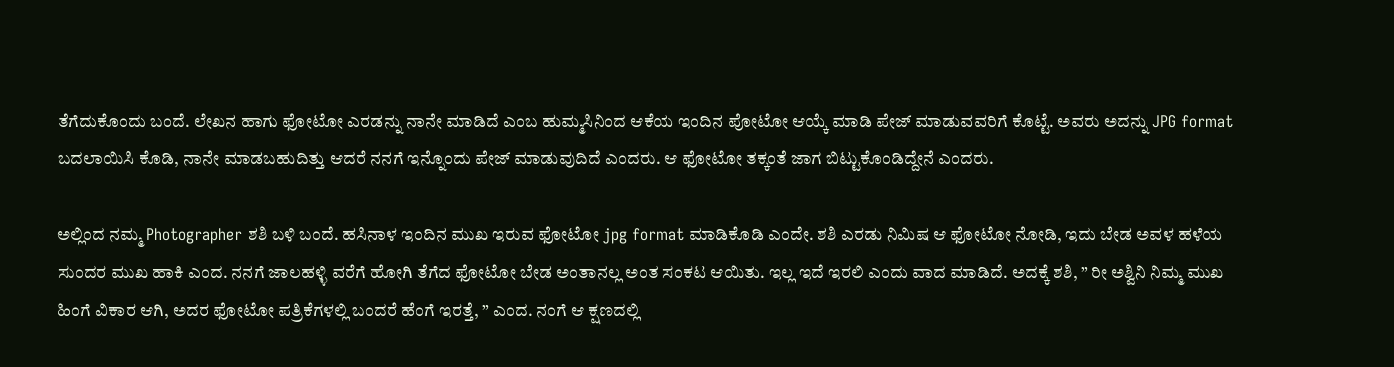ತೆಗೆದುಕೊಂದು ಬಂದೆ. ಲೇಖನ ಹಾಗು ಫೋಟೋ ಎರಡನ್ನು ನಾನೇ ಮಾಡಿದೆ ಎಂಬ ಹುಮ್ಮಸಿನಿಂದ ಆಕೆಯ ಇಂದಿನ ಪೋಟೋ ಆಯ್ಕೆ ಮಾಡಿ ಪೇಜ್ ಮಾಡುವವರಿಗೆ ಕೊಟ್ಟೆ. ಅವರು ಅದನ್ನು JPG format ಬದಲಾಯಿಸಿ ಕೊಡಿ, ನಾನೇ ಮಾಡಬಹುದಿತ್ತು ಆದರೆ ನನಗೆ ಇನ್ನೊಂದು ಪೇಜ್ ಮಾಡುವುದಿದೆ ಎಂದರು. ಆ ಫೋಟೋ ತಕ್ಕಂತೆ ಜಾಗ ಬಿಟ್ಟುಕೊಂಡಿದ್ದೇನೆ ಎಂದರು.

ಅಲ್ಲಿಂದ ನಮ್ಮ Photographer ಶಶಿ ಬಳಿ ಬಂದೆ. ಹಸಿನಾಳ ಇಂದಿನ ಮುಖ ಇರುವ ಫೋಟೋ jpg format ಮಾಡಿಕೊಡಿ ಎಂದೇ. ಶಶಿ ಎರಡು ನಿಮಿಷ ಆ ಫೋಟೋ ನೋಡಿ, ಇದು ಬೇಡ ಅವಳ ಹಳೆಯ ಸುಂದರ ಮುಖ ಹಾಕಿ ಎಂದ. ನನಗೆ ಜಾಲಹಳ್ಳಿ ವರೆಗೆ ಹೋಗಿ ತೆಗೆದ ಫೋಟೋ ಬೇಡ ಅಂತಾನಲ್ಲ ಅಂತ ಸಂಕಟ ಆಯಿತು. ಇಲ್ಲ ಇದೆ ಇರಲಿ ಎಂದು ವಾದ ಮಾಡಿದೆ. ಅದಕ್ಕೆ ಶಶಿ, ” ರೀ ಅಶ್ವಿನಿ ನಿಮ್ಮ ಮುಖ ಹಿಂಗೆ ವಿಕಾರ ಆಗಿ, ಅದರ ಫೋಟೋ ಪತ್ರಿಕೆಗಳಲ್ಲಿ ಬಂದರೆ ಹೆಂಗೆ ಇರತ್ತೆ, ” ಎಂದ. ನಂಗೆ ಆ ಕ್ಷಣದಲ್ಲಿ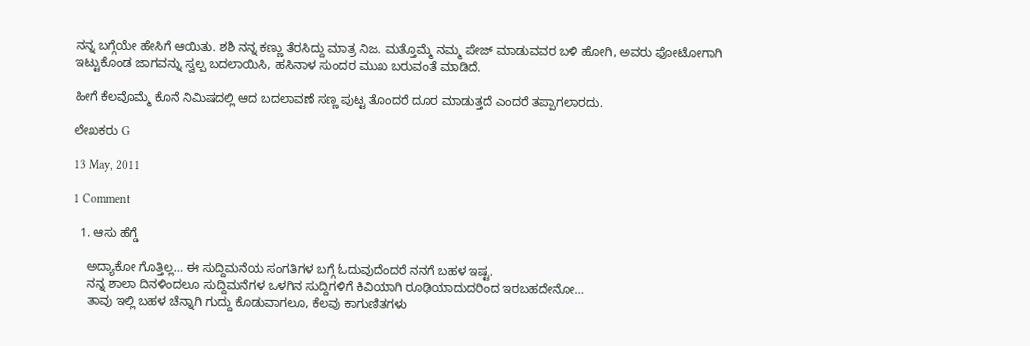ನನ್ನ ಬಗ್ಗೆಯೇ ಹೇಸಿಗೆ ಆಯಿತು. ಶಶಿ ನನ್ನ ಕಣ್ಣು ತೆರಸಿದ್ದು ಮಾತ್ರ ನಿಜ. ಮತ್ತೊಮ್ಮೆ ನಮ್ಮ ಪೇಜ್ ಮಾಡುವವರ ಬಳಿ ಹೋಗಿ, ಅವರು ಫೋಟೋಗಾಗಿ ಇಟ್ಟುಕೊಂಡ ಜಾಗವನ್ನು ಸ್ವಲ್ಪ ಬದಲಾಯಿಸಿ, ಹಸಿನಾಳ ಸುಂದರ ಮುಖ ಬರುವಂತೆ ಮಾಡಿದೆ.

ಹೀಗೆ ಕೆಲವೊಮ್ಮೆ ಕೊನೆ ನಿಮಿಷದಲ್ಲಿ ಆದ ಬದಲಾವಣೆ ಸಣ್ಣ ಪುಟ್ಟ ತೊಂದರೆ ದೂರ ಮಾಡುತ್ತದೆ ಎಂದರೆ ತಪ್ಪಾಗಲಾರದು.

ಲೇಖಕರು G

13 May, 2011

1 Comment

  1. ಆಸು ಹೆಗ್ಡೆ

    ಅದ್ಯಾಕೋ ಗೊತ್ತಿಲ್ಲ… ಈ ಸುದ್ದಿಮನೆಯ ಸಂಗತಿಗಳ ಬಗ್ಗೆ ಓದುವುದೆಂದರೆ ನನಗೆ ಬಹಳ ಇಷ್ಟ.
    ನನ್ನ ಶಾಲಾ ದಿನಳಿಂದಲೂ ಸುದ್ದಿಮನೆಗಳ ಒಳಗಿನ ಸುದ್ದಿಗಳಿಗೆ ಕಿವಿಯಾಗಿ ರೂಢಿಯಾದುದರಿಂದ ಇರಬಹದೇನೋ…
    ತಾವು ಇಲ್ಲಿ ಬಹಳ ಚೆನ್ನಾಗಿ ಗುದ್ದು ಕೊಡುವಾಗಲೂ, ಕೆಲವು ಕಾಗುಣಿತಗಳು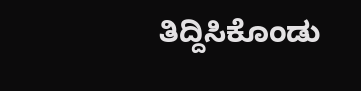ತಿದ್ದಿಸಿಕೊಂಡು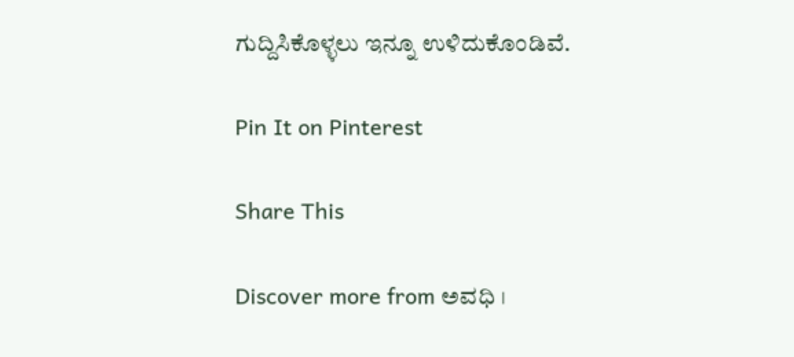ಗುದ್ದಿಸಿಕೊಳ್ಳಲು ಇನ್ನೂ ಉಳಿದುಕೊಂಡಿವೆ.

Pin It on Pinterest

Share This

Discover more from ಅವಧಿ ।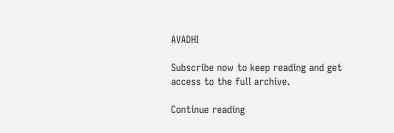AVADHI

Subscribe now to keep reading and get access to the full archive.

Continue reading